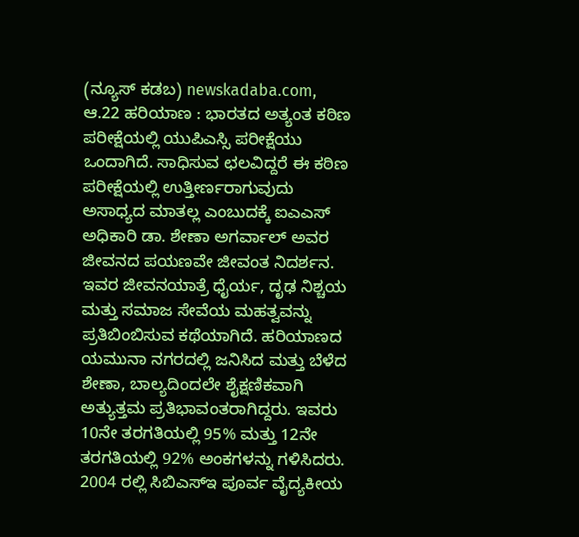(ನ್ಯೂಸ್ ಕಡಬ) newskadaba.com, ಆ.22 ಹರಿಯಾಣ : ಭಾರತದ ಅತ್ಯಂತ ಕಠಿಣ ಪರೀಕ್ಷೆಯಲ್ಲಿ ಯುಪಿಎಸ್ಸಿ ಪರೀಕ್ಷೆಯು ಒಂದಾಗಿದೆ. ಸಾಧಿಸುವ ಛಲವಿದ್ದರೆ ಈ ಕಠಿಣ ಪರೀಕ್ಷೆಯಲ್ಲಿ ಉತ್ತೀರ್ಣರಾಗುವುದು ಅಸಾಧ್ಯದ ಮಾತಲ್ಲ ಎಂಬುದಕ್ಕೆ ಐಎಎಸ್ ಅಧಿಕಾರಿ ಡಾ. ಶೇಣಾ ಅಗರ್ವಾಲ್ ಅವರ ಜೀವನದ ಪಯಣವೇ ಜೀವಂತ ನಿದರ್ಶನ.
ಇವರ ಜೀವನಯಾತ್ರೆ ಧೈರ್ಯ, ದೃಢ ನಿಶ್ಚಯ ಮತ್ತು ಸಮಾಜ ಸೇವೆಯ ಮಹತ್ವವನ್ನು ಪ್ರತಿಬಿಂಬಿಸುವ ಕಥೆಯಾಗಿದೆ. ಹರಿಯಾಣದ ಯಮುನಾ ನಗರದಲ್ಲಿ ಜನಿಸಿದ ಮತ್ತು ಬೆಳೆದ ಶೇಣಾ, ಬಾಲ್ಯದಿಂದಲೇ ಶೈಕ್ಷಣಿಕವಾಗಿ ಅತ್ಯುತ್ತಮ ಪ್ರತಿಭಾವಂತರಾಗಿದ್ದರು. ಇವರು 10ನೇ ತರಗತಿಯಲ್ಲಿ 95% ಮತ್ತು 12ನೇ ತರಗತಿಯಲ್ಲಿ 92% ಅಂಕಗಳನ್ನು ಗಳಿಸಿದರು. 2004 ರಲ್ಲಿ ಸಿಬಿಎಸ್ಇ ಪೂರ್ವ ವೈದ್ಯಕೀಯ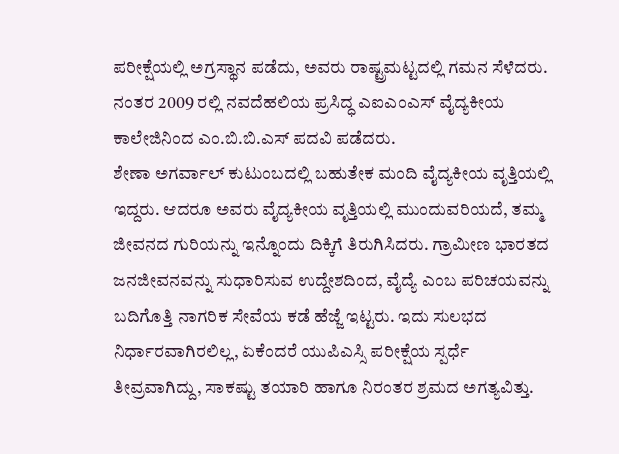ಪರೀಕ್ಷೆಯಲ್ಲಿ ಅಗ್ರಸ್ಥಾನ ಪಡೆದು, ಅವರು ರಾಷ್ಟ್ರಮಟ್ಟದಲ್ಲಿ ಗಮನ ಸೆಳೆದರು. ನಂತರ 2009 ರಲ್ಲಿ ನವದೆಹಲಿಯ ಪ್ರಸಿದ್ಧ ಎಐಎಂಎಸ್ ವೈದ್ಯಕೀಯ ಕಾಲೇಜಿನಿಂದ ಎಂ.ಬಿ.ಬಿ.ಎಸ್ ಪದವಿ ಪಡೆದರು.
ಶೇಣಾ ಅಗರ್ವಾಲ್ ಕುಟುಂಬದಲ್ಲಿ ಬಹುತೇಕ ಮಂದಿ ವೈದ್ಯಕೀಯ ವೃತ್ತಿಯಲ್ಲಿ ಇದ್ದರು. ಆದರೂ ಅವರು ವೈದ್ಯಕೀಯ ವೃತ್ತಿಯಲ್ಲಿ ಮುಂದುವರಿಯದೆ, ತಮ್ಮ ಜೀವನದ ಗುರಿಯನ್ನು ಇನ್ನೊಂದು ದಿಕ್ಕಿಗೆ ತಿರುಗಿಸಿದರು. ಗ್ರಾಮೀಣ ಭಾರತದ ಜನಜೀವನವನ್ನು ಸುಧಾರಿಸುವ ಉದ್ದೇಶದಿಂದ, ವೈದ್ಯೆ ಎಂಬ ಪರಿಚಯವನ್ನು ಬದಿಗೊತ್ತಿ ನಾಗರಿಕ ಸೇವೆಯ ಕಡೆ ಹೆಜ್ಜೆ ಇಟ್ಟರು. ಇದು ಸುಲಭದ ನಿರ್ಧಾರವಾಗಿರಲಿಲ್ಲ, ಏಕೆಂದರೆ ಯುಪಿಎಸ್ಸಿ ಪರೀಕ್ಷೆಯ ಸ್ಪರ್ಧೆ ತೀವ್ರವಾಗಿದ್ದು, ಸಾಕಷ್ಟು ತಯಾರಿ ಹಾಗೂ ನಿರಂತರ ಶ್ರಮದ ಅಗತ್ಯವಿತ್ತು.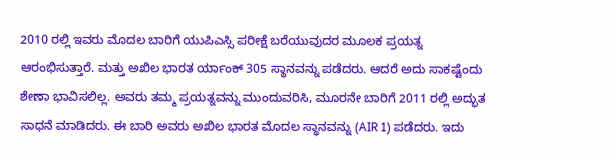2010 ರಲ್ಲಿ ಇವರು ಮೊದಲ ಬಾರಿಗೆ ಯುಪಿಎಸ್ಸಿ ಪರೀಕ್ಷೆ ಬರೆಯುವುದರ ಮೂಲಕ ಪ್ರಯತ್ನ ಆರಂಭಿಸುತ್ತಾರೆ. ಮತ್ತು ಅಖಿಲ ಭಾರತ ರ್ಯಾಂಕ್ 305 ಸ್ಥಾನವನ್ನು ಪಡೆದರು. ಆದರೆ ಅದು ಸಾಕಷ್ಟೆಂದು ಶೇಣಾ ಭಾವಿಸಲಿಲ್ಲ. ಅವರು ತಮ್ಮ ಪ್ರಯತ್ನವನ್ನು ಮುಂದುವರಿಸಿ, ಮೂರನೇ ಬಾರಿಗೆ 2011 ರಲ್ಲಿ ಅದ್ಭುತ ಸಾಧನೆ ಮಾಡಿದರು. ಈ ಬಾರಿ ಅವರು ಅಖಿಲ ಭಾರತ ಮೊದಲ ಸ್ಥಾನವನ್ನು (AIR 1) ಪಡೆದರು. ಇದು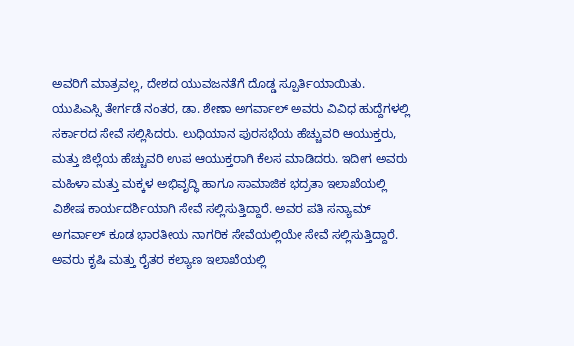ಅವರಿಗೆ ಮಾತ್ರವಲ್ಲ, ದೇಶದ ಯುವಜನತೆಗೆ ದೊಡ್ಡ ಸ್ಪೂರ್ತಿಯಾಯಿತು.
ಯುಪಿಎಸ್ಸಿ ತೇರ್ಗಡೆ ನಂತರ, ಡಾ. ಶೇಣಾ ಅಗರ್ವಾಲ್ ಅವರು ವಿವಿಧ ಹುದ್ದೆಗಳಲ್ಲಿ ಸರ್ಕಾರದ ಸೇವೆ ಸಲ್ಲಿಸಿದರು. ಲುಧಿಯಾನ ಪುರಸಭೆಯ ಹೆಚ್ಚುವರಿ ಆಯುಕ್ತರು, ಮತ್ತು ಜಿಲ್ಲೆಯ ಹೆಚ್ಚುವರಿ ಉಪ ಆಯುಕ್ತರಾಗಿ ಕೆಲಸ ಮಾಡಿದರು. ಇದೀಗ ಅವರು ಮಹಿಳಾ ಮತ್ತು ಮಕ್ಕಳ ಅಭಿವೃದ್ಧಿ ಹಾಗೂ ಸಾಮಾಜಿಕ ಭದ್ರತಾ ಇಲಾಖೆಯಲ್ಲಿ ವಿಶೇಷ ಕಾರ್ಯದರ್ಶಿಯಾಗಿ ಸೇವೆ ಸಲ್ಲಿಸುತ್ತಿದ್ದಾರೆ. ಅವರ ಪತಿ ಸನ್ಯಾಮ್ ಅಗರ್ವಾಲ್ ಕೂಡ ಭಾರತೀಯ ನಾಗರಿಕ ಸೇವೆಯಲ್ಲಿಯೇ ಸೇವೆ ಸಲ್ಲಿಸುತ್ತಿದ್ದಾರೆ. ಅವರು ಕೃಷಿ ಮತ್ತು ರೈತರ ಕಲ್ಯಾಣ ಇಲಾಖೆಯಲ್ಲಿ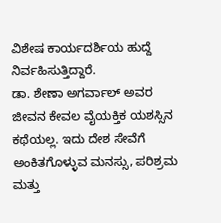ವಿಶೇಷ ಕಾರ್ಯದರ್ಶಿಯ ಹುದ್ದೆ ನಿರ್ವಹಿಸುತ್ತಿದ್ದಾರೆ.
ಡಾ. ಶೇಣಾ ಅಗರ್ವಾಲ್ ಅವರ ಜೀವನ ಕೇವಲ ವೈಯಕ್ತಿಕ ಯಶಸ್ಸಿನ ಕಥೆಯಲ್ಲ. ಇದು ದೇಶ ಸೇವೆಗೆ ಅಂಕಿತಗೊಳ್ಳುವ ಮನಸ್ಸು, ಪರಿಶ್ರಮ ಮತ್ತು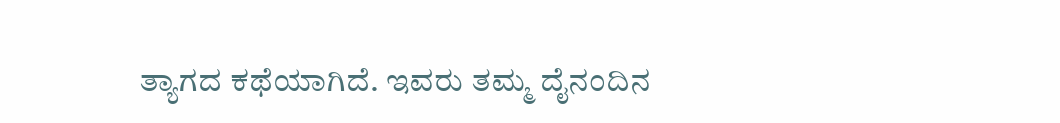ತ್ಯಾಗದ ಕಥೆಯಾಗಿದೆ. ಇವರು ತಮ್ಮ ದೈನಂದಿನ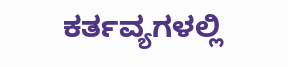ಕರ್ತವ್ಯಗಳಲ್ಲಿ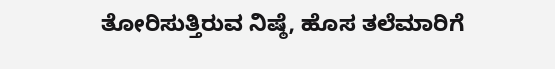ತೋರಿಸುತ್ತಿರುವ ನಿಷ್ಠೆ, ಹೊಸ ತಲೆಮಾರಿಗೆ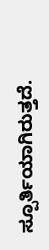ಸ್ಪೂರ್ತಿಯಾಗಿರುತ್ತದೆ.